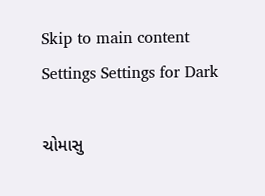Skip to main content
Settings Settings for Dark

ચોમાસુ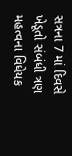સત્રના 7 માં દિવસે ખેડૂતો સંબંધી ત્રણ મહત્વના વિધેયક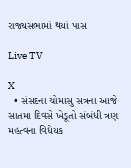રાજ્યસભામાં થયાં પાસ

Live TV

X
  • સંસદના ચોમાસુ સત્રના આજે સાતમા દિવસે ખેડૂતો સંબંધી ત્રણ મહત્વના વિધેયક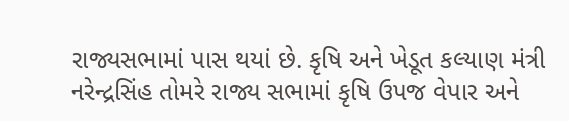રાજ્યસભામાં પાસ થયાં છે. કૃષિ અને ખેડૂત કલ્યાણ મંત્રી નરેન્દ્રસિંહ તોમરે રાજ્ય સભામાં કૃષિ ઉપજ વેપાર અને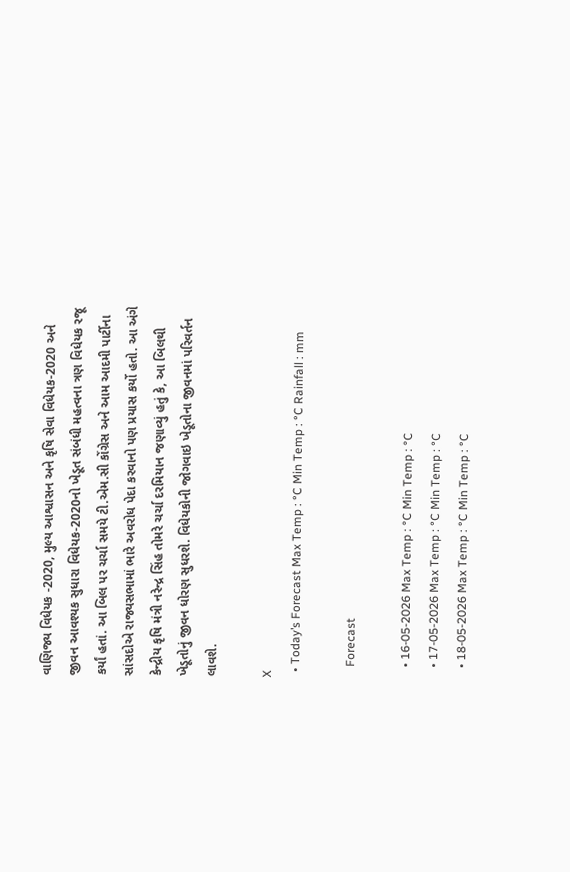વાણિજ્ય વિધેયક -2020, મુલ્ય આશ્વાસન અને કૃષિ સેવા વિધેયક-2020 અને જીવન આવશ્યક સુધારા વિધેયક-2020નો ખેડૂત સંબંધી મહત્વના ત્રણ વિધેયક રજૂ કર્યાં હતાં. આ બિલ પર ચર્ચા સમયે ટી.એમ.સી કોંગ્રેસ અને આમ આદમી પાર્ટીના સાંસદોએ રાજ્યસભામાં ભારે અવરોધ પેદા કરવાનો પણ પ્રયાસ કર્યો હતો. આ અંગે કેન્દ્રીય કૃષિ મંત્રી નરેન્દ્ર સિંહ તોમરે ચર્ચા દરમિયાન જણાવ્યું હતું કે, આ બિલથી ખેડૂતોનું જીવન ધોરણ સુધરશે. વિધેયકોની જોગવાઇ ખેડૂતોના જીવનમાં પરિવર્તન લાવશે.

X
  • Today’s Forecast Max Temp : °C Min Temp : °C Rainfall : mm

    Forecast

    • 16-05-2026 Max Temp : °C Min Temp : °C
    • 17-05-2026 Max Temp : °C Min Temp : °C
    • 18-05-2026 Max Temp : °C Min Temp : °C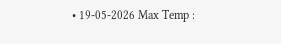• 19-05-2026 Max Temp :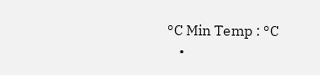°C Min Temp : °C
    •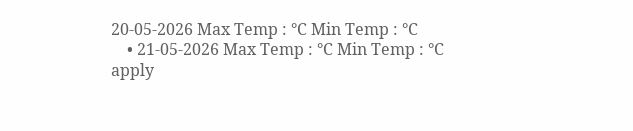20-05-2026 Max Temp : °C Min Temp : °C
    • 21-05-2026 Max Temp : °C Min Temp : °C
apply